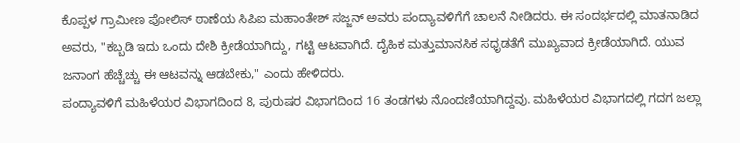ಕೊಪ್ಪಳ ಗ್ರಾಮೀಣ ಪೋಲಿಸ್ ಠಾಣೆಯ ಸಿಪಿಐ ಮಹಾಂತೇಶ್ ಸಜ್ಜನ್ ಅವರು ಪಂದ್ಯಾವಳಿಗೆಗೆ ಚಾಲನೆ ನೀಡಿದರು. ಈ ಸಂದರ್ಭದಲ್ಲಿ ಮಾತನಾಡಿದ ಅವರು, "ಕಬ್ಬಡಿ ಇದು ಒಂದು ದೇಶಿ ಕ್ರೀಡೆಯಾಗಿದ್ದು, ಗಟ್ಟಿ ಆಟವಾಗಿದೆ. ದೈಹಿಕ ಮತ್ತುಮಾನಸಿಕ ಸಧೃಡತೆಗೆ ಮುಖ್ಯವಾದ ಕ್ರೀಡೆಯಾಗಿದೆ. ಯುವ ಜನಾಂಗ ಹೆಚ್ಚೆಚ್ಚು ಈ ಆಟವನ್ನು ಆಡಬೇಕು," ಎಂದು ಹೇಳಿದರು.
ಪಂದ್ಯಾವಳಿಗೆ ಮಹಿಳೆಯರ ವಿಭಾಗದಿಂದ 8, ಪುರುಷರ ವಿಭಾಗದಿಂದ 16 ತಂಡಗಳು ನೊಂದಣಿಯಾಗಿದ್ದವು. ಮಹಿಳೆಯರ ವಿಭಾಗದಲ್ಲಿ ಗದಗ ಜಲ್ಲಾ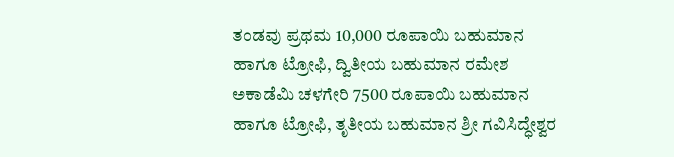ತಂಡವು ಪ್ರಥಮ 10,000 ರೂಪಾಯಿ ಬಹುಮಾನ ಹಾಗೂ ಟ್ರೋಫಿ, ದ್ವಿತೀಯ ಬಹುಮಾನ ರಮೇಶ ಅಕಾಡೆಮಿ ಚಳಗೇರಿ 7500 ರೂಪಾಯಿ ಬಹುಮಾನ ಹಾಗೂ ಟ್ರೋಫಿ, ತೃತೀಯ ಬಹುಮಾನ ಶ್ರೀ ಗವಿಸಿದ್ಧೇಶ್ವರ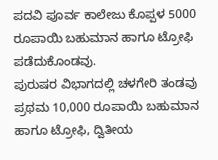ಪದವಿ ಪೂರ್ವ ಕಾಲೇಜು ಕೊಪ್ಪಳ 5000 ರೂಪಾಯಿ ಬಹುಮಾನ ಹಾಗೂ ಟ್ರೋಫಿ ಪಡೆದುಕೊಂಡವು.
ಪುರುಷರ ವಿಭಾಗದಲ್ಲಿ ಚಳಗೇರಿ ತಂಡವು ಪ್ರಥಮ 10,000 ರೂಪಾಯಿ ಬಹುಮಾನ ಹಾಗೂ ಟ್ರೋಫಿ, ದ್ವಿತೀಯ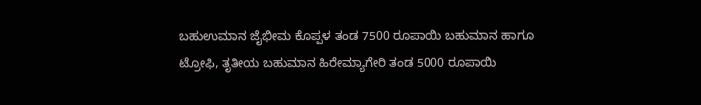ಬಹುಉಮಾನ ಜೈಭೀಮ ಕೊಪ್ಪಳ ತಂಡ 7500 ರೂಪಾಯಿ ಬಹುಮಾನ ಹಾಗೂ ಟ್ರೋಫಿ, ತೃತೀಯ ಬಹುಮಾನ ಹಿರೇಮ್ಯಾಗೇರಿ ತಂಡ 5000 ರೂಪಾಯಿ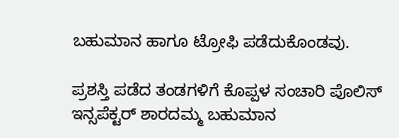ಬಹುಮಾನ ಹಾಗೂ ಟ್ರೋಫಿ ಪಡೆದುಕೊಂಡವು.

ಪ್ರಶಸ್ತಿ ಪಡೆದ ತಂಡಗಳಿಗೆ ಕೊಪ್ಪಳ ಸಂಚಾರಿ ಪೊಲಿಸ್ ಇನ್ಸಪೆಕ್ಟರ್ ಶಾರದಮ್ಮ ಬಹುಮಾನ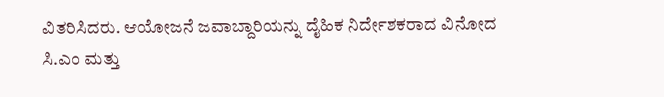ವಿತರಿಸಿದರು. ಆಯೋಜನೆ ಜವಾಬ್ದಾರಿಯನ್ನು ದೈಹಿಕ ನಿರ್ದೇಶಕರಾದ ವಿನೋದ ಸಿ.ಎಂ ಮತ್ತು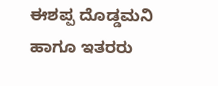ಈಶಪ್ಪ ದೊಡ್ಡಮನಿ ಹಾಗೂ ಇತರರು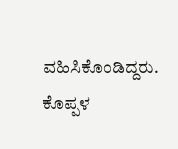ವಹಿಸಿಕೊಂಡಿದ್ದರು.
ಕೊಪ್ಪಳ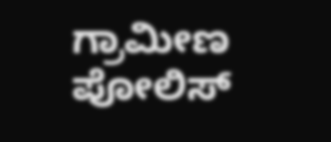ಗ್ರಾಮೀಣ ಪೋಲಿಸ್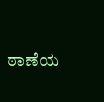ಠಾಣೆಯ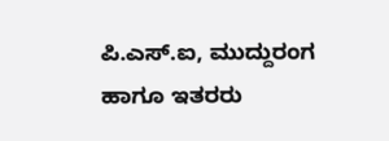ಪಿ.ಎಸ್.ಐ, ಮುದ್ದುರಂಗ ಹಾಗೂ ಇತರರು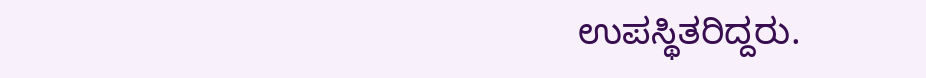ಉಪಸ್ಥಿತರಿದ್ದರು.